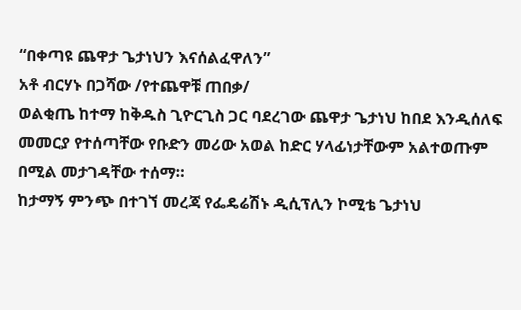“በቀጣዩ ጨዋታ ጌታነህን እናሰልፈዋለን”
አቶ ብርሃኑ በጋሻው /የተጨዋቹ ጠበቃ/
ወልቂጤ ከተማ ከቅዱስ ጊዮርጊስ ጋር ባደረገው ጨዋታ ጌታነህ ከበደ እንዲሰለፍ መመርያ የተሰጣቸው የቡድን መሪው አወል ከድር ሃላፊነታቸውም አልተወጡም በሚል መታገዳቸው ተሰማ።
ከታማኝ ምንጭ በተገኘ መረጃ የፌዴሬሽኑ ዲሲፕሊን ኮሚቴ ጌታነህ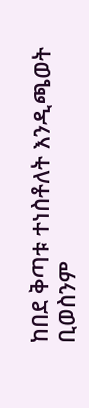ከበደ ቅጣቱ ተነስቶለት እንዲጫወት ቢወስንም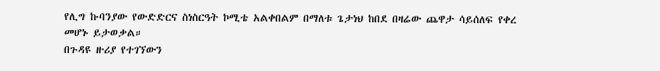የሊግ ኩባንያው የውድድርና ስነስርዓት ኮሚቴ አልቀበልም በማለቱ ጌታነህ ከበደ በዛሬው ጨዋታ ሳይሰለፍ የቀረ መሆኑ ይታወቃል።
በጉዳዩ ዙሪያ የተገኘውን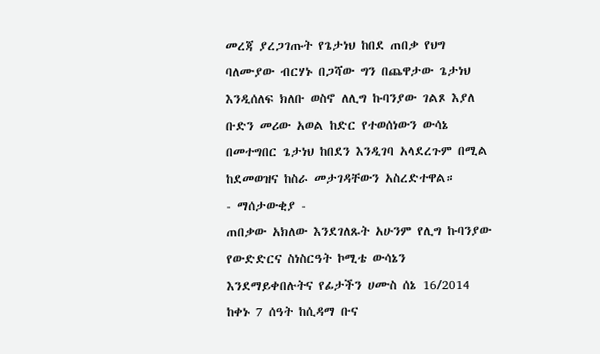መረጃ ያረጋገጡት የጌታነህ ከበደ ጠበቃ የህግ ባለሙያው ብርሃኑ በጋሻው ግን በጨዋታው ጌታነህ እንዲሰለፍ ክለቡ ወስኖ ለሊግ ኩባንያው ገልጾ እያለ ቡድን መሪው አወል ከድር የተወሰነውን ውሳኔ በመተግበር ጌታነህ ከበደን እንዲገባ አላደረጉም በሚል ከደመወዝና ከስራ መታገዳቸውን አስረድተዋል።
- ማሰታውቂያ -
ጠበቃው አክለው እንደገለጹት አሁንም የሊግ ኩባንያው የውድድርና ስነስርዓት ኮሚቴ ውሳኔን እንደማይቀበሉትና የፊታችን ሀሙስ ሰኔ 16/2014 ከቀኑ 7 ሰዓት ከሲዳማ ቡና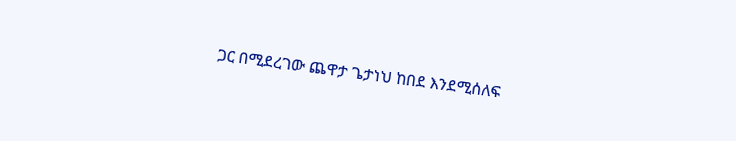ጋር በሚደረገው ጨዋታ ጌታነህ ከበደ እንደሚሰለፍ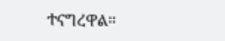ተናግረዋል።